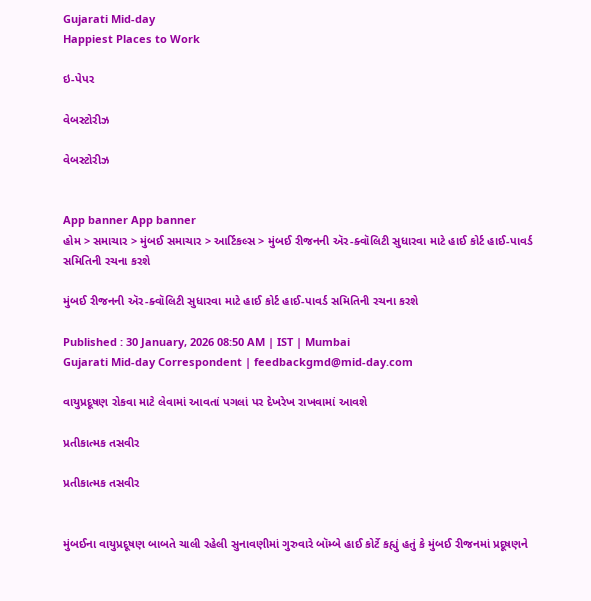Gujarati Mid-day
Happiest Places to Work

ઇ-પેપર

વેબસ્ટોરીઝ

વેબસ્ટોરીઝ


App banner App banner
હોમ > સમાચાર > મુંબઈ સમાચાર > આર્ટિકલ્સ > મુંબઈ રીજનની ઍર-ક્વૉલિટી સુધારવા માટે હાઈ કોર્ટ હાઈ-પાવર્ડ સમિતિની રચના કરશે

મુંબઈ રીજનની ઍર-ક્વૉલિટી સુધારવા માટે હાઈ કોર્ટ હાઈ-પાવર્ડ સમિતિની રચના કરશે

Published : 30 January, 2026 08:50 AM | IST | Mumbai
Gujarati Mid-day Correspondent | feedbackgmd@mid-day.com

વાયુપ્રદૂષણ રોકવા માટે લેવામાં આવતાં પગલાં પર દેખરેખ રાખવામાં આવશે

પ્રતીકાત્મક તસવીર

પ્રતીકાત્મક તસવીર


મુંબઈના વાયુપ્રદૂષણ બાબતે ચાલી રહેલી સુનાવણીમાં ગુરુવારે બૉમ્બે હાઈ કોર્ટે કહ્યું હતું કે મુંબઈ રીજનમાં પ્રદૂષણને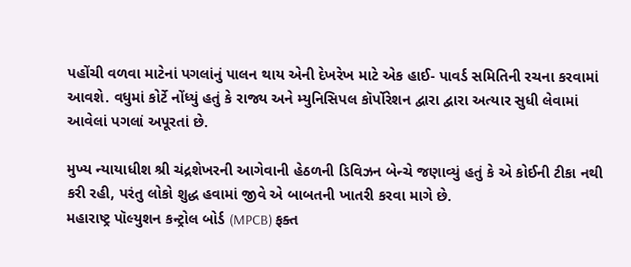પહોંચી વળવા માટેનાં પગલાંનું પાલન થાય એની દેખરેખ માટે એક હાઈ- પાવર્ડ સમિતિની રચના કરવામાં આવશે. વધુમાં કોર્ટે નોંધ્યું હતું કે રાજ્ય અને મ્યુનિસિપલ કૉર્પોરેશન દ્વારા દ્વારા અત્યાર સુધી લેવામાં આવેલાં પગલાં અપૂરતાં છે.

મુખ્ય ન્યાયાધીશ શ્રી ચંદ્રશેખરની આગેવાની હેઠળની ડિવિઝન બેન્ચે જણાવ્યું હતું કે એ કોઈની ટીકા નથી કરી રહી, પરંતુ લોકો શુદ્ધ હવામાં જીવે એ બાબતની ખાતરી કરવા માગે છે.
મહારાષ્ટ્ર પૉલ્યુશન કન્ટ્રોલ બોર્ડ (MPCB) ફક્ત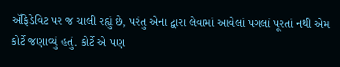ઍફિડેવિટ પર જ ચાલી રહ્યું છે, પરંતુ એના દ્વારા લેવામાં આવેલાં પગલાં પૂરતાં નથી એમ કોર્ટે જણાવ્યું હતું. કોર્ટે એ પણ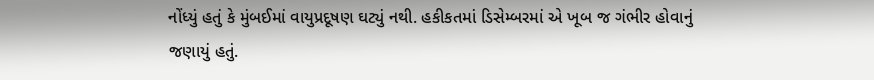નોંધ્યું હતું કે મુંબઈમાં વાયુપ્રદૂષણ ઘટ્યું નથી. હકીકતમાં ડિસેમ્બરમાં એ ખૂબ જ ગંભીર હોવાનું જણાયું હતું.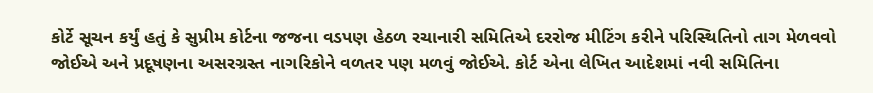કોર્ટે સૂચન કર્યું હતું કે સુપ્રીમ કોર્ટના જજના વડપણ હેઠળ રચાનારી સમિતિએ દરરોજ મીટિંગ કરીને પરિસ્થિતિનો તાગ મેળવવો જોઈએ અને પ્રદૂષણના અસરગ્રસ્ત નાગરિકોને વળતર પણ મળવું જોઈએ. કોર્ટ એના લેખિત આદેશમાં નવી સમિતિના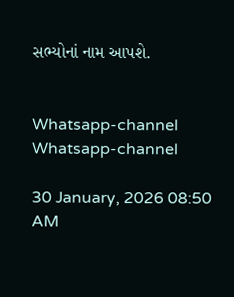સભ્યોનાં નામ આપશે.


Whatsapp-channel Whatsapp-channel

30 January, 2026 08:50 AM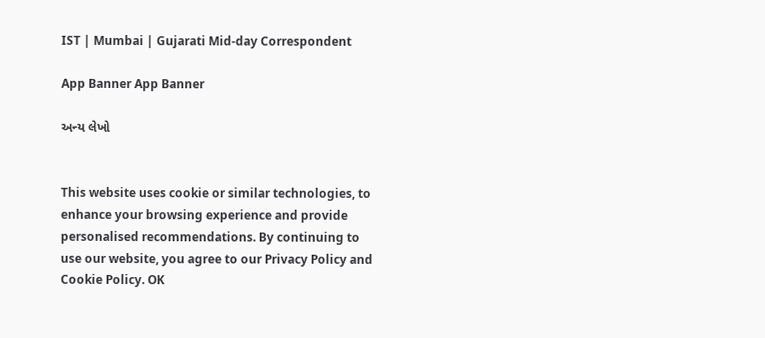IST | Mumbai | Gujarati Mid-day Correspondent

App Banner App Banner

અન્ય લેખો


This website uses cookie or similar technologies, to enhance your browsing experience and provide personalised recommendations. By continuing to use our website, you agree to our Privacy Policy and Cookie Policy. OK